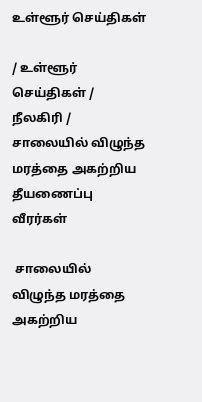உள்ளூர் செய்திகள்

/ உள்ளூர் செய்திகள் / நீலகிரி /  சாலையில் விழுந்த மரத்தை அகற்றிய தீயணைப்பு வீரர்கள்

 சாலையில் விழுந்த மரத்தை அகற்றிய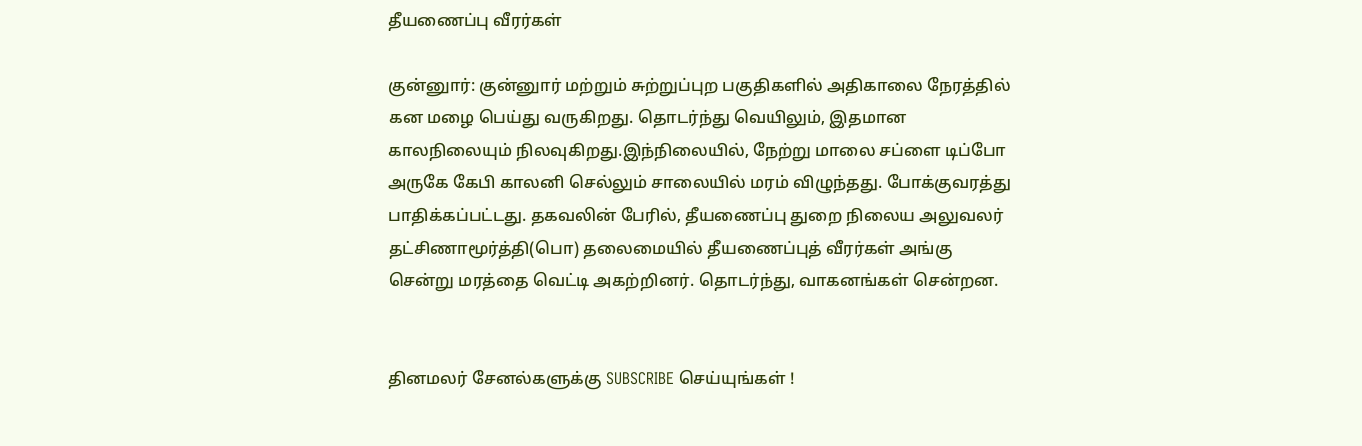தீயணைப்பு வீரர்கள்

குன்னுார்: குன்னுார் மற்றும் சுற்றுப்புற பகுதிகளில் அதிகாலை நேரத்தில் கன மழை பெய்து வருகிறது. தொடர்ந்து வெயிலும், இதமான காலநிலையும் நிலவுகிறது.இந்நிலையில், நேற்று மாலை சப்ளை டிப்போ அருகே கேபி காலனி செல்லும் சாலையில் மரம் விழுந்தது. போக்குவரத்து பாதிக்கப்பட்டது. தகவலின் பேரில், தீயணைப்பு துறை நிலைய அலுவலர் தட்சிணாமூர்த்தி(பொ) தலைமையில் தீயணைப்புத் வீரர்கள் அங்கு சென்று மரத்தை வெட்டி அகற்றினர். தொடர்ந்து, வாகனங்கள் சென்றன.


தினமலர் சேனல்களுக்கு SUBSCRIBE செய்யுங்கள் !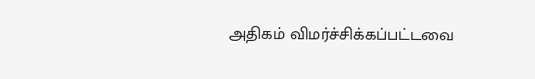அதிகம் விமர்ச்சிக்கப்பட்டவை